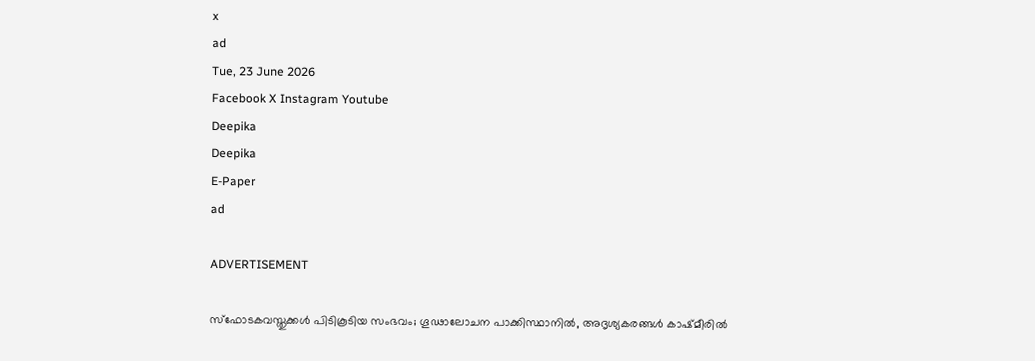x
ad
Tue, 23 June 2026
Facebook X Instagram Youtube
Deepika
Deepika
E-Paper
ad

ADVERTISEMENT

സ്ഫോടകവസ്തുക്കൾ പിടികൂടിയ സംഭവം; ഗൂഢാലോചന പാക്കിസ്ഥാനില്‍, അദൃശ്യകരങ്ങള്‍ കാഷ്മീരില്‍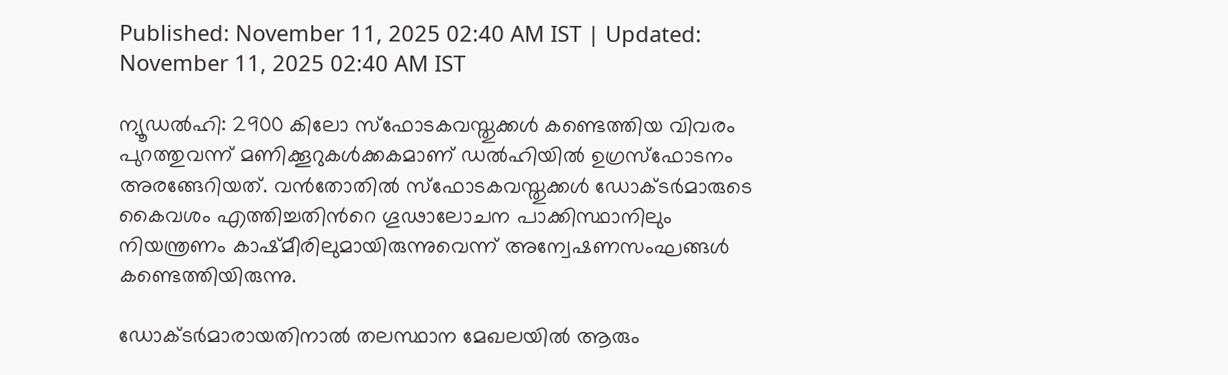Published: November 11, 2025 02:40 AM IST | Updated: November 11, 2025 02:40 AM IST

ന്യൂഡല്‍ഹി: 2900 കിലോ സ്ഫോടകവസ്തുക്കൾ കണ്ടെത്തിയ വിവരം പുറത്തുവന്ന് മണിക്കൂറുകൾക്കകമാണ് ഡൽഹിയിൽ ഉഗ്രസ്ഫോടനം അരങ്ങേറിയത്. വൻതോതിൽ സ്ഫോടകവസ്തുക്കൾ ഡോക്‌ടര്‍മാരുടെ കൈവശം എത്തിച്ചതിന്‍റെ ഗൂഢാലോചന പാക്കിസ്ഥാനിലും നിയന്ത്രണം കാഷ്മീരിലുമായിരുന്നുവെന്ന് അന്വേഷണസംഘങ്ങള്‍ കണ്ടെത്തിയിരുന്നു.

ഡോക്‌ടര്‍മാരായതിനാല്‍ തലസ്ഥാന മേഖലയില്‍ ആരും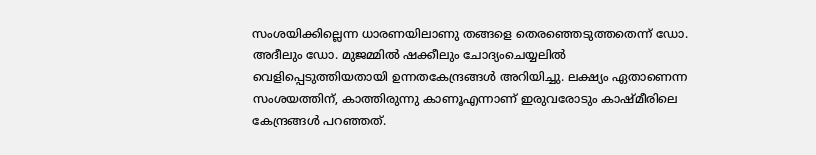സംശയിക്കില്ലെന്ന ധാരണയിലാണു തങ്ങളെ തെരഞ്ഞെടുത്തതെന്ന് ഡോ. അദീലും ഡോ. മുജമ്മില്‍ ഷക്കീലും ചോദ്യംചെയ്യലില്‍ വെളിപ്പെടുത്തിയതായി ഉന്നതകേന്ദ്രങ്ങള്‍ അറിയിച്ചു. ലക്ഷ്യം ഏതാണെന്ന സംശയത്തിന്, കാത്തിരുന്നു കാണൂഎന്നാണ് ഇരുവരോടും കാഷ്മീരിലെ കേന്ദ്രങ്ങള്‍ പറഞ്ഞത്.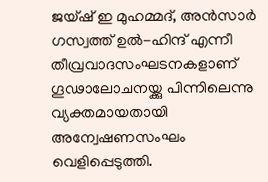ജയ്ഷ് ഇ മുഹമ്മദ്, അന്‍സാര്‍ ഗസ്വത്ത് ഉൽ-ഹിന്ദ് എന്നീ തീവ്രവാദസംഘടനകളാണ് ഗൂഢാലോചനയ്ക്കു പിന്നിലെന്നു വ്യക്തമായതായി അന്വേഷണസംഘം വെളിപ്പെടുത്തി.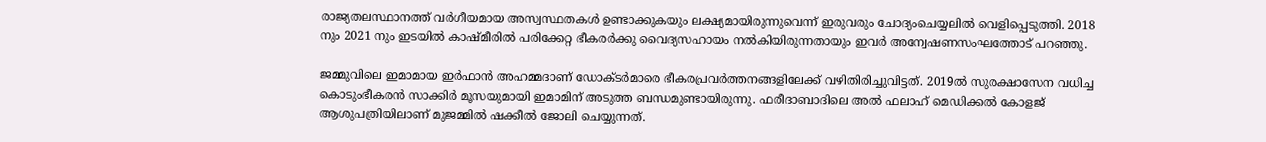രാജ്യതലസ്ഥാനത്ത് വര്‍ഗീയമായ അസ്വസ്ഥതകള്‍ ഉണ്ടാക്കുകയും ലക്ഷ്യമായിരുന്നുവെന്ന് ഇരുവരും ചോദ്യംചെയ്യലില്‍ വെളിപ്പെടുത്തി. 2018 നും 2021 നും ഇടയില്‍ കാഷ്മീരില്‍ പരിക്കേറ്റ ഭീകരര്‍ക്കു വൈദ്യസഹായം നല്‍കിയിരുന്നതായും ഇവർ അന്വേഷണസംഘത്തോട് പറഞ്ഞു.

ജമ്മുവിലെ ഇമാമായ ഇര്‍ഫാന്‍ അഹമ്മദാണ് ഡോക്‌ടര്‍മാരെ ഭീകരപ്രവര്‍ത്തനങ്ങളിലേക്ക് വഴിതിരിച്ചുവിട്ടത്. 2019ല്‍ സുരക്ഷാസേന വധിച്ച കൊടുംഭീകരന്‍ സാക്കിര്‍ മൂസയുമായി ഇമാമിന് അടുത്ത ബന്ധമുണ്ടായിരുന്നു. ഫരീദാബാദിലെ അല്‍ ഫലാഹ് മെഡിക്കല്‍ കോളജ് ആശുപത്രിയിലാണ് മുജമ്മില്‍ ഷക്കീൽ ജോലി ചെയ്യുന്നത്.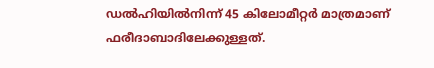ഡല്‍ഹിയില്‍നിന്ന് 45 കിലോമീറ്റർ മാത്രമാണ് ഫരീദാബാദിലേക്കുള്ളത്.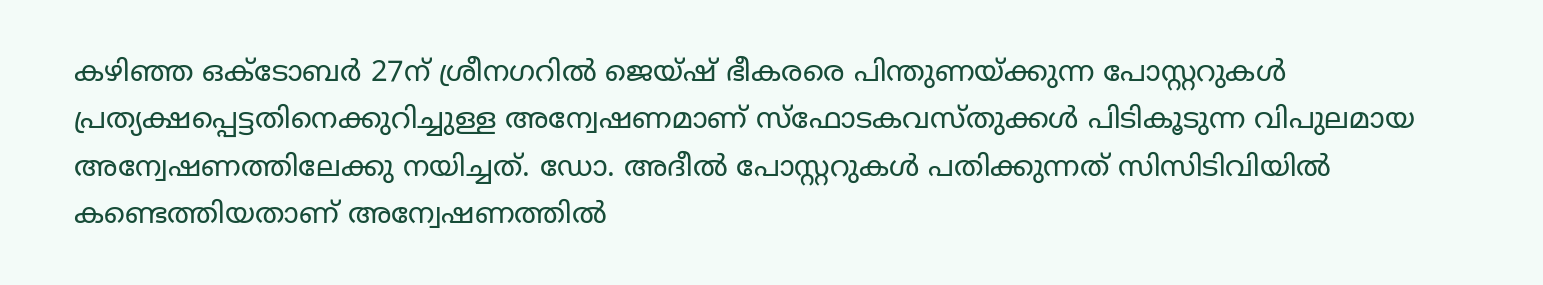കഴിഞ്ഞ ഒക്‌ടോബര്‍ 27ന് ശ്രീനഗറില്‍ ജെയ്ഷ് ഭീകരരെ പിന്തുണയ്ക്കുന്ന പോസ്റ്ററുകള്‍ പ്രത്യക്ഷപ്പെട്ടതിനെക്കുറിച്ചുള്ള അന്വേഷണമാണ് സ്‌ഫോടകവസ്തുക്കള്‍ പിടികൂടുന്ന വിപുലമായ അന്വേഷണത്തിലേക്കു നയിച്ചത്. ഡോ. അദീല്‍ പോസ്റ്ററുകള്‍ പതിക്കുന്നത് സിസിടിവിയില്‍ കണ്ടെത്തിയതാണ് അന്വേഷണത്തിൽ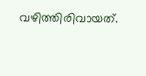വഴിത്തിരിവായത്.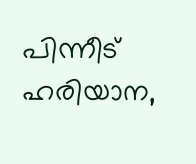പിന്നീട് ഹരിയാന,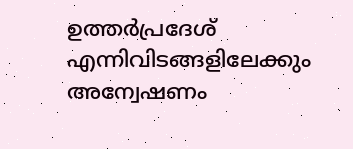ഉത്തര്‍പ്രദേശ് എന്നിവിടങ്ങളിലേക്കും അന്വേഷണം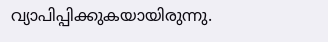വ്യാപിപ്പിക്കുകയായിരുന്നു.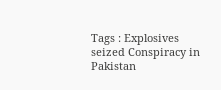Tags : Explosives seized Conspiracy in Pakistan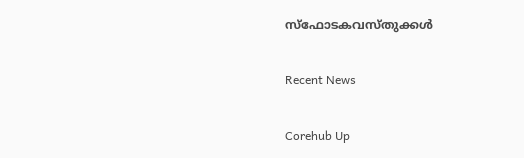സ്ഫോടകവസ്തുക്കൾ

Recent News

Corehub Up